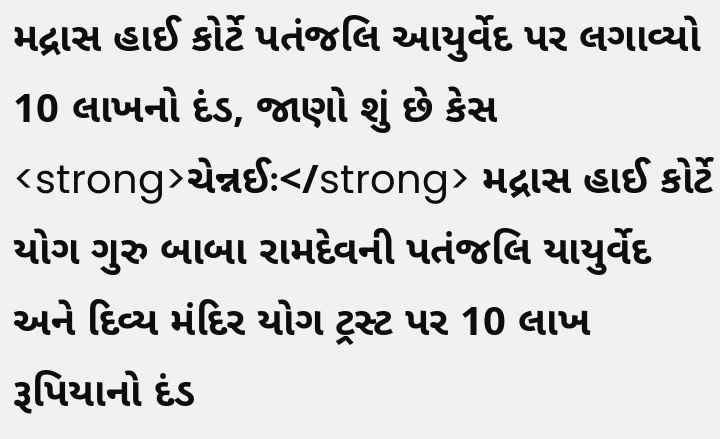મદ્રાસ હાઈ કોર્ટે પતંજલિ આયુર્વેદ પર લગાવ્યો 10 લાખનો દંડ, જાણો શું છે કેસ
<strong>ચેન્નઈઃ</strong> મદ્રાસ હાઈ કોર્ટે યોગ ગુરુ બાબા રામદેવની પતંજલિ યાયુર્વેદ અને દિવ્ય મંદિર યોગ ટ્રસ્ટ પર 10 લાખ રૂપિયાનો દંડ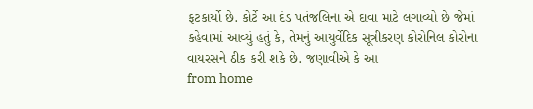ફટકાર્યો છે. કોર્ટે આ દંડ પતંજલિના એ દાવા માટે લગાવ્યો છે જેમાં કહેવામાં આવ્યું હતું કે, તેમનું આયુર્વેદિક સૂત્રીકરણ કોરોનિલ કોરોના વાયરસને ઠીક કરી શકે છે. જણાવીએ કે આ
from home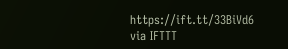https://ift.tt/33BiVd6
via IFTTT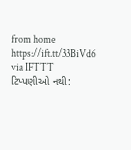from home https://ift.tt/33BiVd6
via IFTTT
ટિપ્પણીઓ નથી: